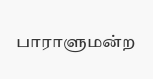பாராளுமன்ற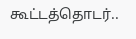கூட்டத்தொடர்..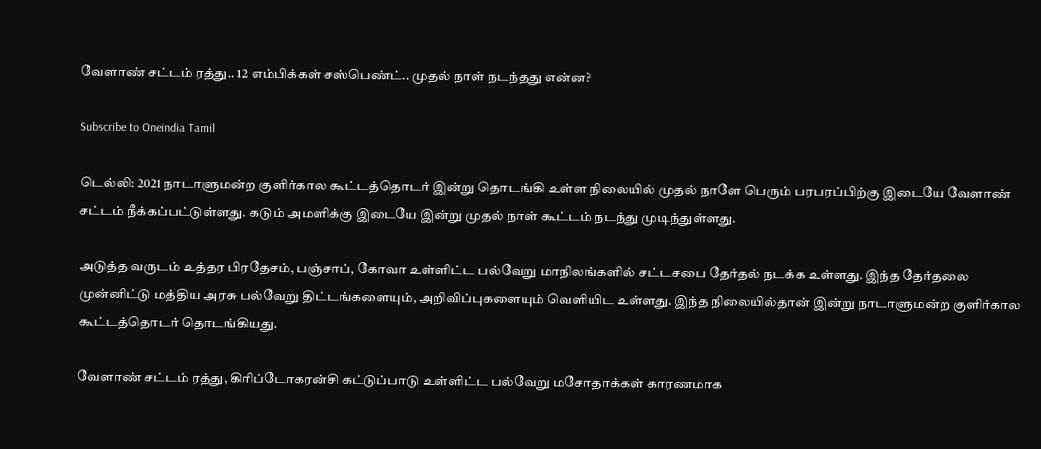வேளாண் சட்டம் ரத்து.. 12 எம்பிக்கள் சஸ்பெண்ட்.. முதல் நாள் நடந்தது என்ன?

Subscribe to Oneindia Tamil

டெல்லி: 2021 நாடாளுமன்ற குளிர்கால கூட்டத்தொடர் இன்று தொடங்கி உள்ள நிலையில் முதல் நாளே பெரும் பரபரப்பிற்கு இடையே வேளாண் சட்டம் நீக்கப்பட்டுள்ளது. கடும் அமளிக்கு இடையே இன்று முதல் நாள் கூட்டம் நடந்து முடிந்துள்ளது.

அடுத்த வருடம் உத்தர பிரதேசம், பஞ்சாப், கோவா உள்ளிட்ட பல்வேறு மாநிலங்களில் சட்டசபை தேர்தல் நடக்க உள்ளது. இந்த தேர்தலை முன்னிட்டு மத்திய அரசு பல்வேறு திட்டங்களையும், அறிவிப்புகளையும் வெளியிட உள்ளது. இந்த நிலையில்தான் இன்று நாடாளுமன்ற குளிர்கால கூட்டத்தொடர் தொடங்கியது.

வேளாண் சட்டம் ரத்து, கிரிப்டோகரன்சி கட்டுப்பாடு உள்ளிட்ட பல்வேறு மசோதாக்கள் காரணமாக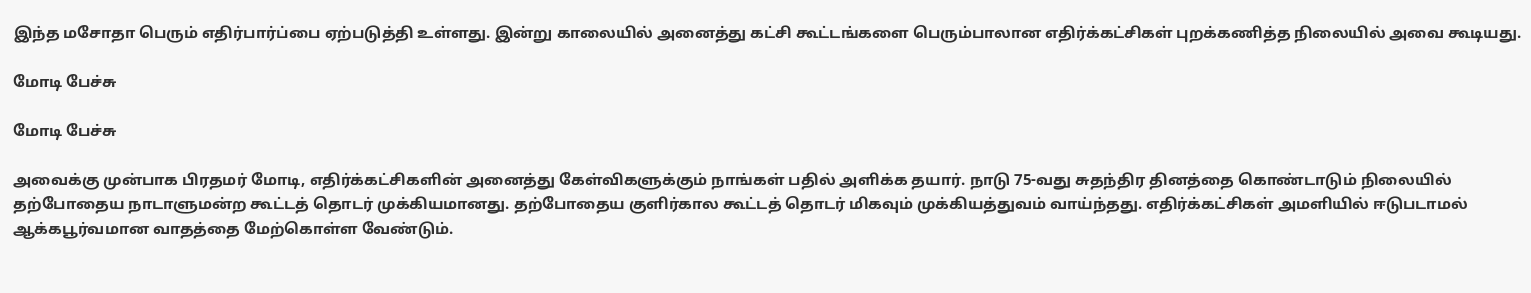இந்த மசோதா பெரும் எதிர்பார்ப்பை ஏற்படுத்தி உள்ளது. இன்று காலையில் அனைத்து கட்சி கூட்டங்களை பெரும்பாலான எதிர்க்கட்சிகள் புறக்கணித்த நிலையில் அவை கூடியது.

மோடி பேச்சு

மோடி பேச்சு

அவைக்கு முன்பாக பிரதமர் மோடி, எதிர்க்கட்சிகளின் அனைத்து கேள்விகளுக்கும் நாங்கள் பதில் அளிக்க தயார். நாடு 75-வது சுதந்திர தினத்தை கொண்டாடும் நிலையில் தற்போதைய நாடாளுமன்ற கூட்டத் தொடர் முக்கியமானது. தற்போதைய குளிர்கால கூட்டத் தொடர் மிகவும் முக்கியத்துவம் வாய்ந்தது. எதிர்க்கட்சிகள் அமளியில் ஈடுபடாமல் ஆக்கபூர்வமான வாதத்தை மேற்கொள்ள வேண்டும்.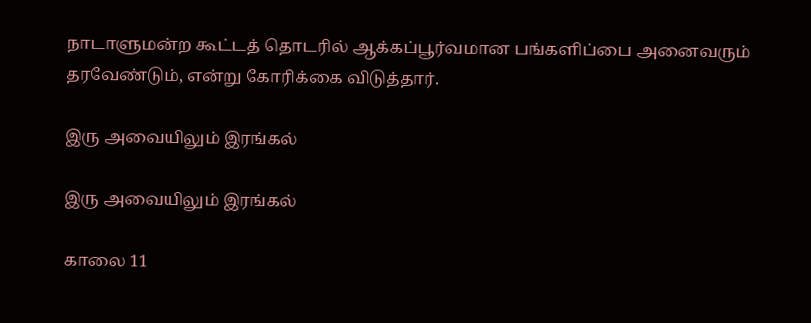நாடாளுமன்ற கூட்டத் தொடரில் ஆக்கப்பூர்வமான பங்களிப்பை அனைவரும் தரவேண்டும், என்று கோரிக்கை விடுத்தார்.

இரு அவையிலும் இரங்கல்

இரு அவையிலும் இரங்கல்

காலை 11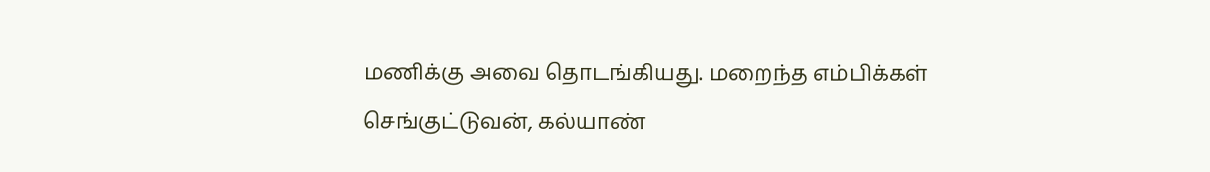மணிக்கு அவை தொடங்கியது. மறைந்த எம்பிக்கள் செங்குட்டுவன், கல்யாண்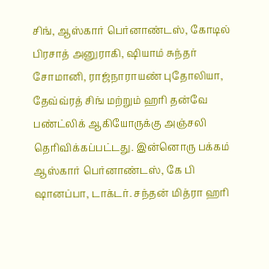சிங், ஆஸ்கார் பெர்னாண்டஸ், கோடில் பிரசாத் அனுராகி, ஷியாம் சுந்தர் சோமானி, ராஜ்நாராயண் புதோலியா, தேவ்வ்ரத் சிங் மற்றும் ஹரி தன்வே பண்ட்லிக் ஆகியோருக்கு அஞ்சலி தெரிவிக்கப்பட்டது. இன்னொரு பக்கம் ஆஸ்கார் பெர்னாண்டஸ், கே பி ஷானப்பா, டாக்டர். சந்தன் மித்ரா ஹரி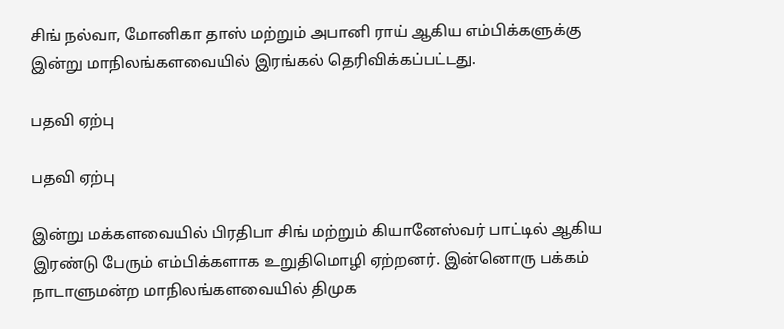சிங் நல்வா, மோனிகா தாஸ் மற்றும் அபானி ராய் ஆகிய எம்பிக்களுக்கு இன்று மாநிலங்களவையில் இரங்கல் தெரிவிக்கப்பட்டது.

பதவி ஏற்பு

பதவி ஏற்பு

இன்று மக்களவையில் பிரதிபா சிங் மற்றும் கியானேஸ்வர் பாட்டில் ஆகிய இரண்டு பேரும் எம்பிக்களாக உறுதிமொழி ஏற்றனர். இன்னொரு பக்கம் நாடாளுமன்ற மாநிலங்களவையில் திமுக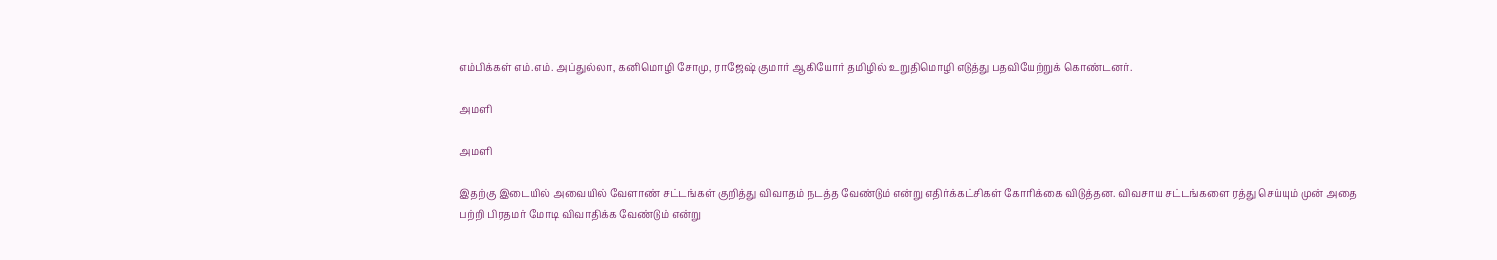எம்பிக்கள் எம்.எம். அப்துல்லா, கனிமொழி சோமு, ராஜேஷ் குமார் ஆகியோர் தமிழில் உறுதிமொழி எடுத்து பதவியேற்றுக் கொண்டனர்.

அமளி

அமளி

இதற்கு இடையில் அவையில் வேளாண் சட்டங்கள் குறித்து விவாதம் நடத்த வேண்டும் என்று எதிர்க்கட்சிகள் கோரிக்கை விடுத்தன. விவசாய சட்டங்களை ரத்து செய்யும் முன் அதை பற்றி பிரதமர் மோடி விவாதிக்க வேண்டும் என்று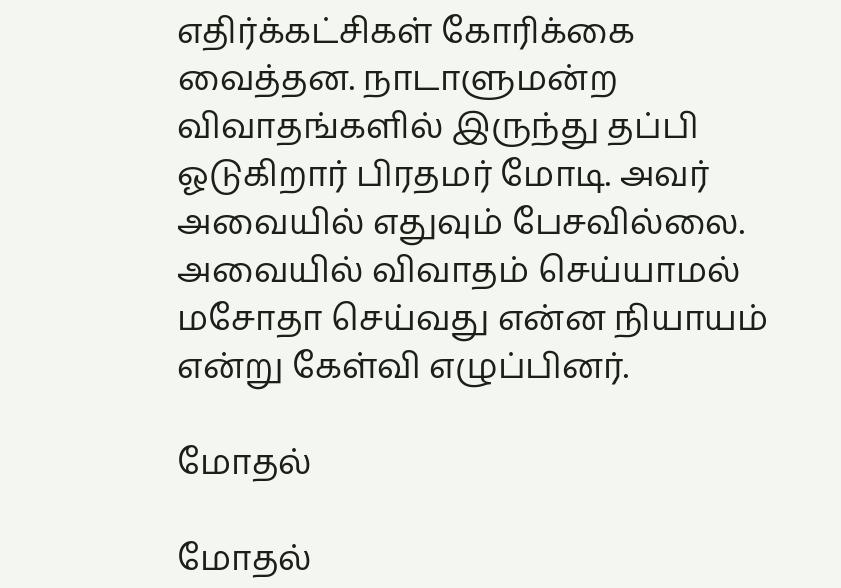எதிர்க்கட்சிகள் கோரிக்கை வைத்தன. நாடாளுமன்ற விவாதங்களில் இருந்து தப்பி ஓடுகிறார் பிரதமர் மோடி. அவர் அவையில் எதுவும் பேசவில்லை. அவையில் விவாதம் செய்யாமல் மசோதா செய்வது என்ன நியாயம் என்று கேள்வி எழுப்பினர்.

மோதல்

மோதல்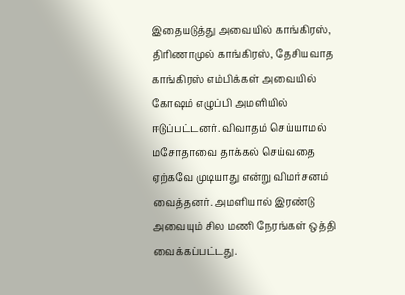இதையடுத்து அவையில் காங்கிரஸ், திரிணாமுல் காங்கிரஸ், தேசியவாத காங்கிரஸ் எம்பிக்கள் அவையில் கோஷம் எழுப்பி அமளியில் ஈடுப்பட்டனர். விவாதம் செய்யாமல் மசோதாவை தாக்கல் செய்வதை ஏற்கவே முடியாது என்று விமர்சனம் வைத்தனர். அமளியால் இரண்டு அவையும் சில மணி நேரங்கள் ஒத்தி வைக்கப்பட்டது.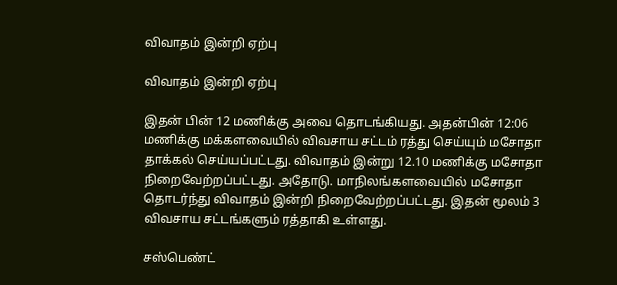விவாதம் இன்றி ஏற்பு

விவாதம் இன்றி ஏற்பு

இதன் பின் 12 மணிக்கு அவை தொடங்கியது. அதன்பின் 12:06 மணிக்கு மக்களவையில் விவசாய சட்டம் ரத்து செய்யும் மசோதா தாக்கல் செய்யப்பட்டது. விவாதம் இன்று 12.10 மணிக்கு மசோதா நிறைவேற்றப்பட்டது. அதோடு. மாநிலங்களவையில் மசோதா தொடர்ந்து விவாதம் இன்றி நிறைவேற்றப்பட்டது. இதன் மூலம் 3 விவசாய சட்டங்களும் ரத்தாகி உள்ளது.

சஸ்பெண்ட்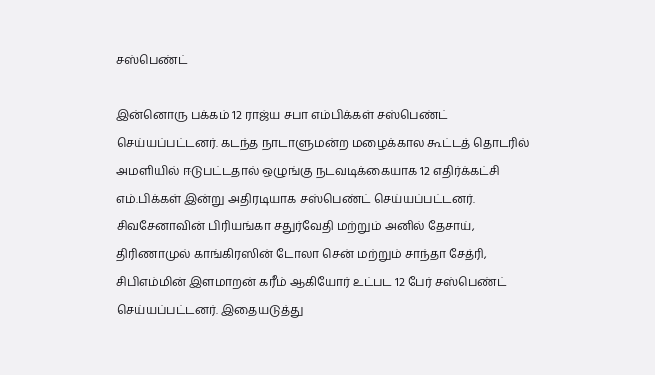சஸ்பெண்ட்

இன்னொரு பக்கம் 12 ராஜ்ய சபா எம்பிக்கள் சஸ்பெண்ட் செய்யப்பட்டனர். கடந்த நாடாளுமன்ற மழைக்கால கூட்டத் தொடரில் அமளியில் ஈடுபட்டதால் ஒழுங்கு நடவடிக்கையாக 12 எதிர்க்கட்சி எம்.பிக்கள் இன்று அதிரடியாக சஸ்பெண்ட் செய்யப்பட்டனர். சிவசேனாவின் பிரியங்கா சதுர்வேதி மற்றும் அனில் தேசாய், திரிணாமுல் காங்கிரஸின் டோலா சென் மற்றும் சாந்தா சேத்ரி, சிபிஎம்மின் இளமாறன் கரீம் ஆகியோர் உட்பட 12 பேர் சஸ்பெண்ட் செய்யப்பட்டனர். இதையடுத்து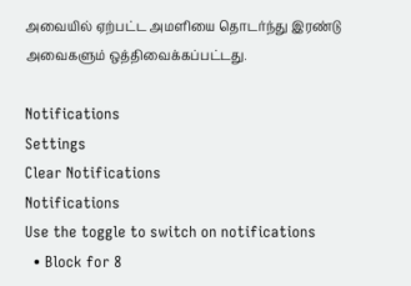அவையில் ஏற்பட்ட அமளியை தொடர்ந்து இரண்டு அவைகளும் ஒத்திவைக்கப்பட்டது.

Notifications
Settings
Clear Notifications
Notifications
Use the toggle to switch on notifications
  • Block for 8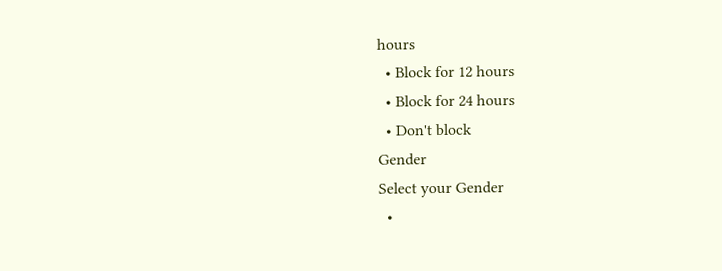hours
  • Block for 12 hours
  • Block for 24 hours
  • Don't block
Gender
Select your Gender
  •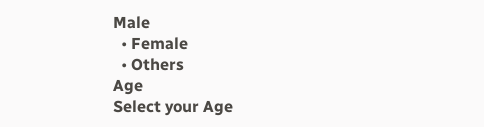Male
  • Female
  • Others
Age
Select your Age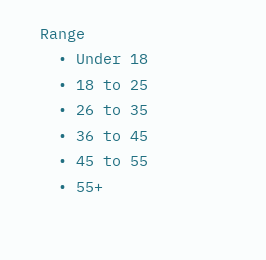Range
  • Under 18
  • 18 to 25
  • 26 to 35
  • 36 to 45
  • 45 to 55
  • 55+